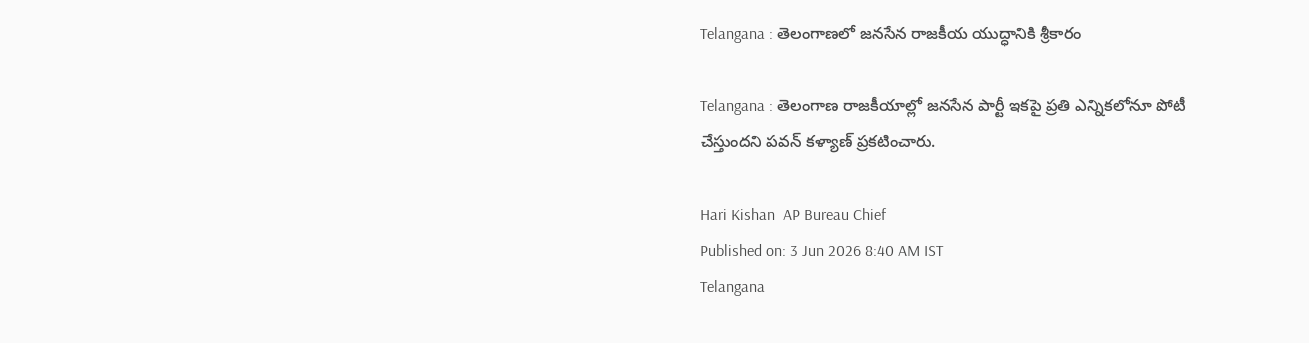Telangana : తెలంగాణలో జనసేన రాజకీయ యుద్ధానికి శ్రీకారం

Telangana : తెలంగాణ రాజకీయాల్లో జనసేన పార్టీ ఇకపై ప్రతి ఎన్నికలోనూ పోటీ చేస్తుందని పవన్ కళ్యాణ్ ప్రకటించారు.

Hari Kishan  AP Bureau Chief
Published on: 3 Jun 2026 8:40 AM IST
Telangana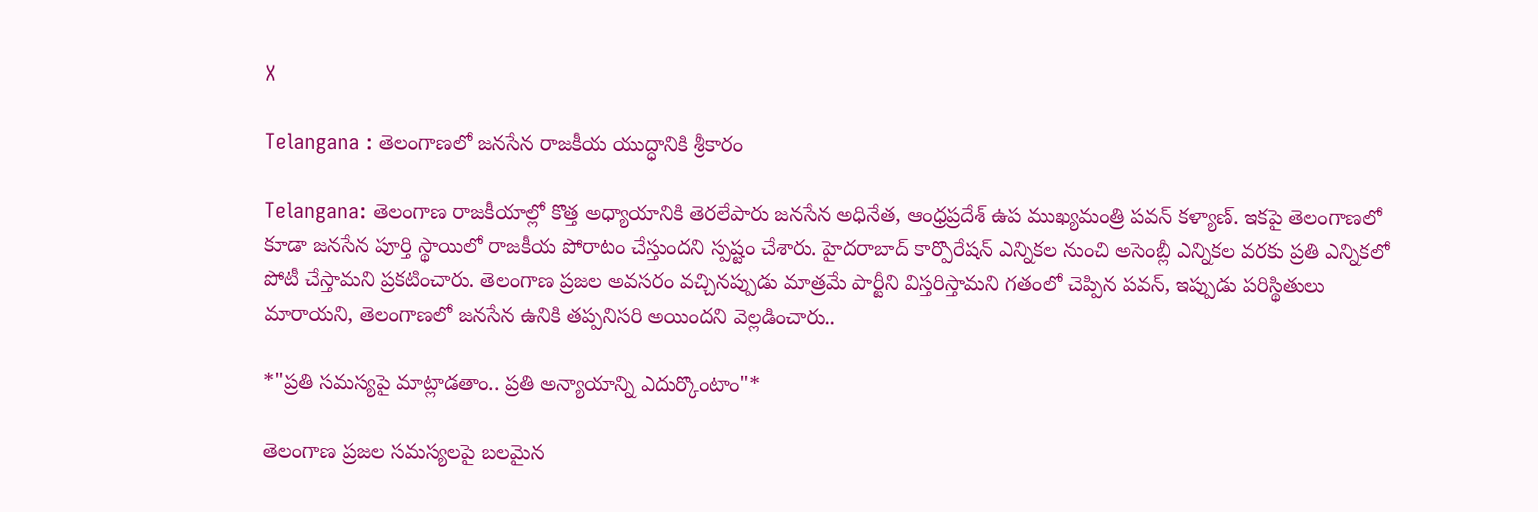X

Telangana : తెలంగాణలో జనసేన రాజకీయ యుద్ధానికి శ్రీకారం

Telangana: తెలంగాణ రాజకీయాల్లో కొత్త అధ్యాయానికి తెరలేపారు జనసేన అధినేత, ఆంధ్రప్రదేశ్ ఉప ముఖ్యమంత్రి పవన్ కళ్యాణ్. ఇకపై తెలంగాణలో కూడా జనసేన పూర్తి స్థాయిలో రాజకీయ పోరాటం చేస్తుందని స్పష్టం చేశారు. హైదరాబాద్ కార్పొరేషన్ ఎన్నికల నుంచి అసెంబ్లీ ఎన్నికల వరకు ప్రతి ఎన్నికలో పోటీ చేస్తామని ప్రకటించారు. తెలంగాణ ప్రజల అవసరం వచ్చినప్పుడు మాత్రమే పార్టీని విస్తరిస్తామని గతంలో చెప్పిన పవన్, ఇప్పుడు పరిస్థితులు మారాయని, తెలంగాణలో జనసేన ఉనికి తప్పనిసరి అయిందని వెల్లడించారు..

*"ప్రతి సమస్యపై మాట్లాడతాం.. ప్రతి అన్యాయాన్ని ఎదుర్కొంటాం"*

తెలంగాణ ప్రజల సమస్యలపై బలమైన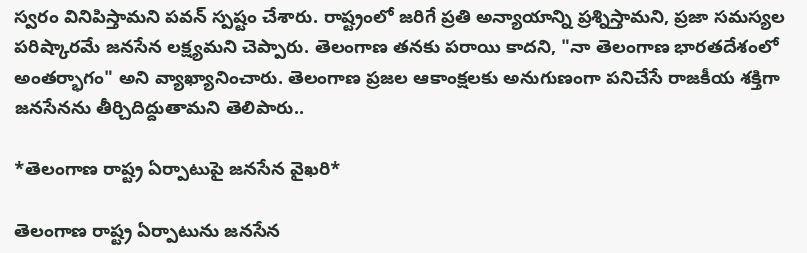స్వరం వినిపిస్తామని పవన్ స్పష్టం చేశారు. రాష్ట్రంలో జరిగే ప్రతి అన్యాయాన్ని ప్రశ్నిస్తామని, ప్రజా సమస్యల పరిష్కారమే జనసేన లక్ష్యమని చెప్పారు. తెలంగాణ తనకు పరాయి కాదని, "నా తెలంగాణ భారతదేశంలో అంతర్భాగం" అని వ్యాఖ్యానించారు. తెలంగాణ ప్రజల ఆకాంక్షలకు అనుగుణంగా పనిచేసే రాజకీయ శక్తిగా జనసేనను తీర్చిదిద్దుతామని తెలిపారు..

*తెలంగాణ రాష్ట్ర ఏర్పాటుపై జనసేన వైఖరి*

తెలంగాణ రాష్ట్ర ఏర్పాటును జనసేన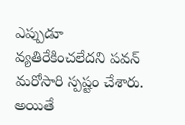ఎప్పుడూ వ్యతిరేకించలేదని పవన్ మరోసారి స్పష్టం చేశారు. అయితే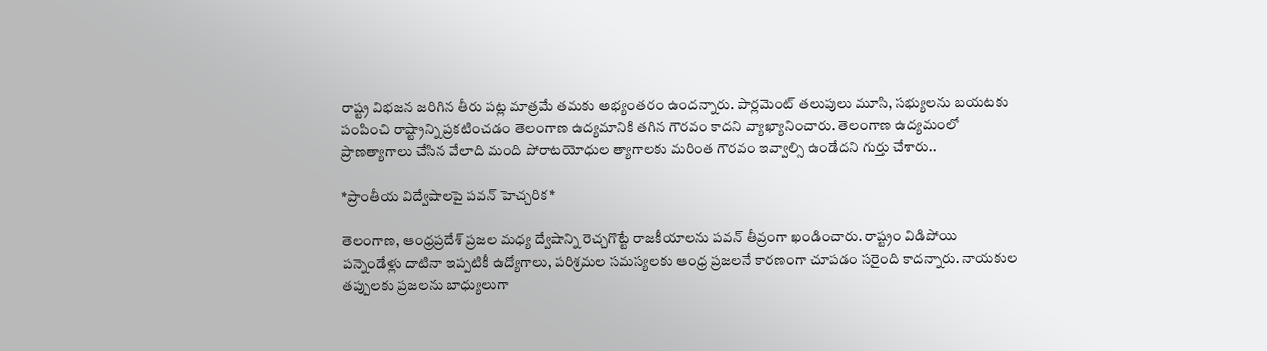రాష్ట్ర విభజన జరిగిన తీరు పట్ల మాత్రమే తమకు అభ్యంతరం ఉందన్నారు. పార్లమెంట్ తలుపులు మూసి, సభ్యులను బయటకు పంపించి రాష్ట్రాన్ని ప్రకటించడం తెలంగాణ ఉద్యమానికి తగిన గౌరవం కాదని వ్యాఖ్యానించారు. తెలంగాణ ఉద్యమంలో ప్రాణత్యాగాలు చేసిన వేలాది మంది పోరాటయోధుల త్యాగాలకు మరింత గౌరవం ఇవ్వాల్సి ఉండేదని గుర్తు చేశారు..

*ప్రాంతీయ విద్వేషాలపై పవన్ హెచ్చరిక*

తెలంగాణ, ఆంధ్రప్రదేశ్ ప్రజల మధ్య ద్వేషాన్ని రెచ్చగొట్టే రాజకీయాలను పవన్ తీవ్రంగా ఖండించారు. రాష్ట్రం విడిపోయి పన్నెండేళ్లు దాటినా ఇప్పటికీ ఉద్యోగాలు, పరిశ్రమల సమస్యలకు ఆంధ్ర ప్రజలనే కారణంగా చూపడం సరైంది కాదన్నారు. నాయకుల తప్పులకు ప్రజలను బాధ్యులుగా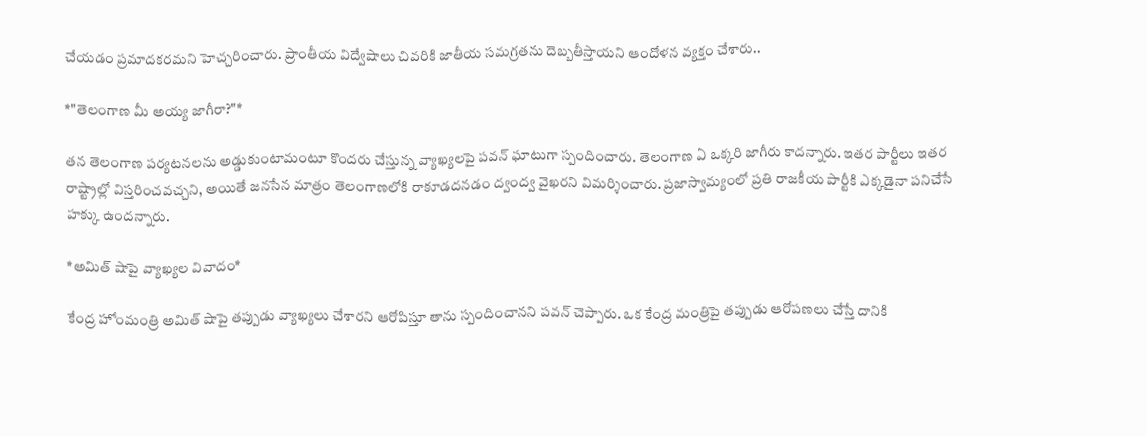చేయడం ప్రమాదకరమని హెచ్చరించారు. ప్రాంతీయ విద్వేషాలు చివరికి జాతీయ సమగ్రతను దెబ్బతీస్తాయని ఆందోళన వ్యక్తం చేశారు..

*"తెలంగాణ మీ అయ్య జాగీరా?"*

తన తెలంగాణ పర్యటనలను అడ్డుకుంటామంటూ కొందరు చేస్తున్న వ్యాఖ్యలపై పవన్ ఘాటుగా స్పందించారు. తెలంగాణ ఏ ఒక్కరి జాగీరు కాదన్నారు. ఇతర పార్టీలు ఇతర రాష్ట్రాల్లో విస్తరించవచ్చని, అయితే జనసేన మాత్రం తెలంగాణలోకి రాకూడదనడం ద్వంద్వ వైఖరని విమర్శించారు. ప్రజాస్వామ్యంలో ప్రతి రాజకీయ పార్టీకి ఎక్కడైనా పనిచేసే హక్కు ఉందన్నారు.

*అమిత్ షాపై వ్యాఖ్యల వివాదం*

కేంద్ర హోంమంత్రి అమిత్ షాపై తప్పుడు వ్యాఖ్యలు చేశారని ఆరోపిస్తూ తాను స్పందించానని పవన్ చెప్పారు. ఒక కేంద్ర మంత్రిపై తప్పుడు ఆరోపణలు చేస్తే దానికి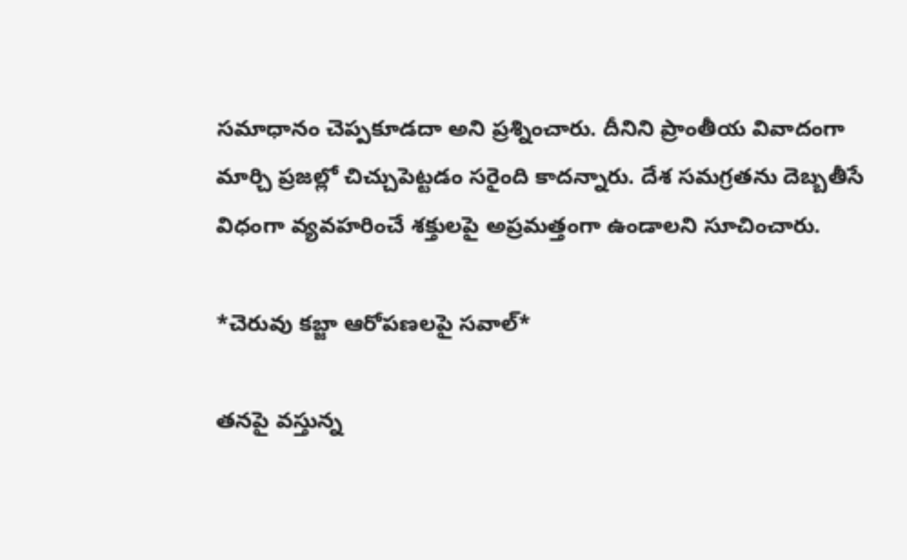సమాధానం చెప్పకూడదా అని ప్రశ్నించారు. దీనిని ప్రాంతీయ వివాదంగా మార్చి ప్రజల్లో చిచ్చుపెట్టడం సరైంది కాదన్నారు. దేశ సమగ్రతను దెబ్బతీసే విధంగా వ్యవహరించే శక్తులపై అప్రమత్తంగా ఉండాలని సూచించారు.

*చెరువు కబ్జా ఆరోపణలపై సవాల్*

తనపై వస్తున్న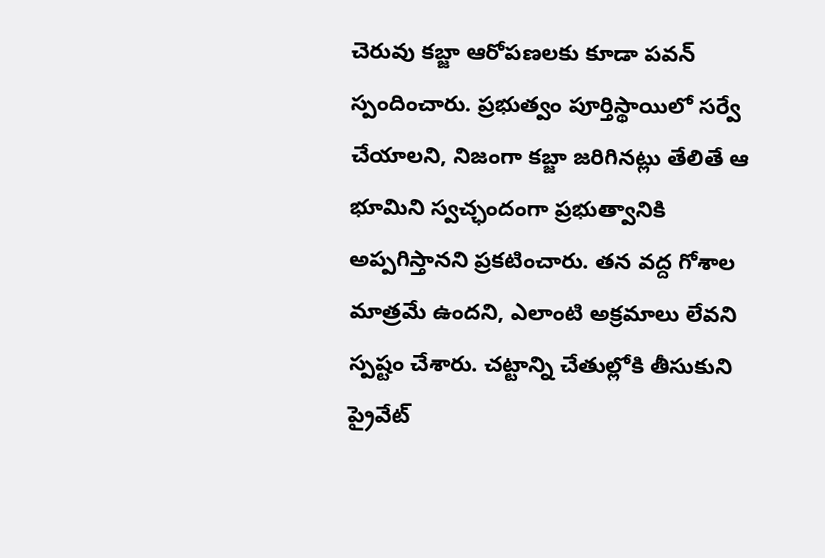చెరువు కబ్జా ఆరోపణలకు కూడా పవన్ స్పందించారు. ప్రభుత్వం పూర్తిస్థాయిలో సర్వే చేయాలని, నిజంగా కబ్జా జరిగినట్లు తేలితే ఆ భూమిని స్వచ్ఛందంగా ప్రభుత్వానికి అప్పగిస్తానని ప్రకటించారు. తన వద్ద గోశాల మాత్రమే ఉందని, ఎలాంటి అక్రమాలు లేవని స్పష్టం చేశారు. చట్టాన్ని చేతుల్లోకి తీసుకుని ప్రైవేట్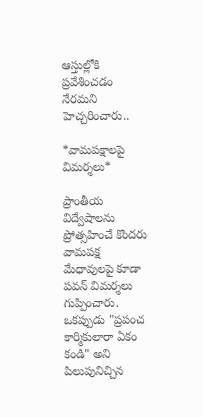ఆస్తుల్లోకి ప్రవేశించడం నేరమని హెచ్చరించారు..

*వామపక్షాలపై విమర్శలు*

ప్రాంతీయ విద్వేషాలను ప్రోత్సహించే కొందరు వామపక్ష మేధావులపై కూడా పవన్ విమర్శలు గుప్పించారు. ఒకప్పుడు "ప్రపంచ కార్మికులారా ఏకం కండి" అని పిలుపునిచ్చిన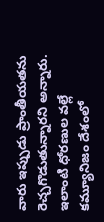వారు ఇప్పుడు ప్రాంతీయతను రెచ్చగొడుతున్నారని అన్నారు. ఇలాంటి ధోరణుల వల్లే కమ్యూనిజం దేశంలో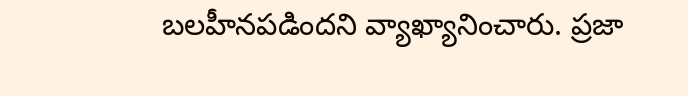బలహీనపడిందని వ్యాఖ్యానించారు. ప్రజా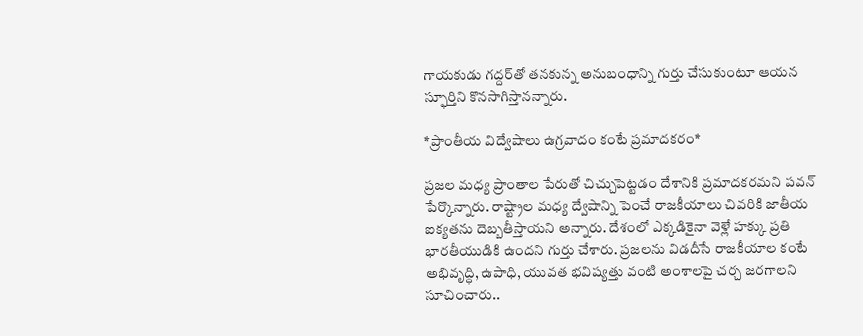గాయకుడు గద్దర్‌తో తనకున్న అనుబంధాన్ని గుర్తు చేసుకుంటూ ఆయన స్ఫూర్తిని కొనసాగిస్తానన్నారు.

*ప్రాంతీయ విద్వేషాలు ఉగ్రవాదం కంటే ప్రమాదకరం*

ప్రజల మధ్య ప్రాంతాల పేరుతో చిచ్చుపెట్టడం దేశానికి ప్రమాదకరమని పవన్ పేర్కొన్నారు. రాష్ట్రాల మధ్య ద్వేషాన్ని పెంచే రాజకీయాలు చివరికి జాతీయ ఐక్యతను దెబ్బతీస్తాయని అన్నారు. దేశంలో ఎక్కడికైనా వెళ్లే హక్కు ప్రతి భారతీయుడికి ఉందని గుర్తు చేశారు. ప్రజలను విడదీసే రాజకీయాల కంటే అభివృద్ధి, ఉపాధి, యువత భవిష్యత్తు వంటి అంశాలపై చర్చ జరగాలని సూచించారు..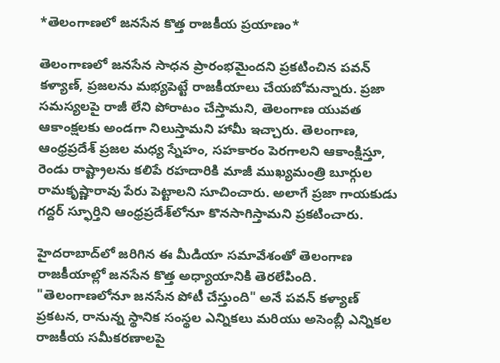*తెలంగాణలో జనసేన కొత్త రాజకీయ ప్రయాణం*

తెలంగాణలో జనసేన సాధన ప్రారంభమైందని ప్రకటించిన పవన్ కళ్యాణ్, ప్రజలను మభ్యపెట్టే రాజకీయాలు చేయబోమన్నారు. ప్రజా సమస్యలపై రాజీ లేని పోరాటం చేస్తామని, తెలంగాణ యువత ఆకాంక్షలకు అండగా నిలుస్తామని హామీ ఇచ్చారు. తెలంగాణ, ఆంధ్రప్రదేశ్ ప్రజల మధ్య స్నేహం, సహకారం పెరగాలని ఆకాంక్షిస్తూ, రెండు రాష్ట్రాలను కలిపే రహదారికి మాజీ ముఖ్యమంత్రి బూర్గుల రామకృష్ణారావు పేరు పెట్టాలని సూచించారు. అలాగే ప్రజా గాయకుడు గద్దర్ స్ఫూర్తిని ఆంధ్రప్రదేశ్‌లోనూ కొనసాగిస్తామని ప్రకటించారు.

హైదరాబాద్‌లో జరిగిన ఈ మీడియా సమావేశంతో తెలంగాణ రాజకీయాల్లో జనసేన కొత్త అధ్యాయానికి తెరలేపింది. "తెలంగాణలోనూ జనసేన పోటీ చేస్తుంది" అనే పవన్ కళ్యాణ్ ప్రకటన, రానున్న స్థానిక సంస్థల ఎన్నికలు మరియు అసెంబ్లీ ఎన్నికల రాజకీయ సమీకరణాలపై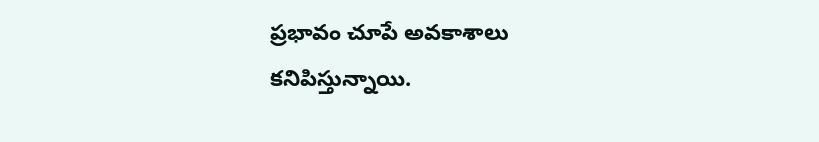ప్రభావం చూపే అవకాశాలు కనిపిస్తున్నాయి.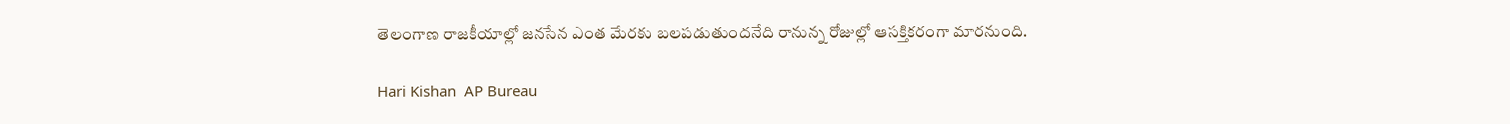తెలంగాణ రాజకీయాల్లో జనసేన ఎంత మేరకు బలపడుతుందనేది రానున్న రోజుల్లో ఆసక్తికరంగా మారనుంది.

Hari Kishan  AP Bureau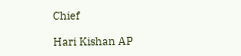Chief

Hari Kishan AP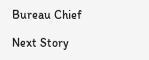Bureau Chief

Next Story